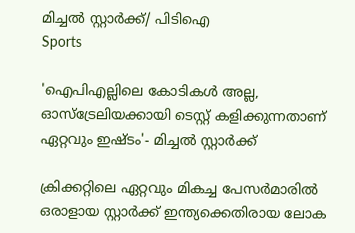മിച്ചൽ സ്റ്റാർക്ക്/ പിടിഐ
Sports

'ഐപിഎല്ലിലെ കോടികള്‍ അല്ല, ഓസ്‌ട്രേലിയക്കായി ടെസ്റ്റ് കളിക്കുന്നതാണ് ഏറ്റവും ഇഷ്ടം'- മിച്ചല്‍ സ്റ്റാര്‍ക്ക്

ക്രിക്കറ്റിലെ ഏറ്റവും മികച്ച പേസര്‍മാരില്‍ ഒരാളായ സ്റ്റാര്‍ക്ക് ഇന്ത്യക്കെതിരായ ലോക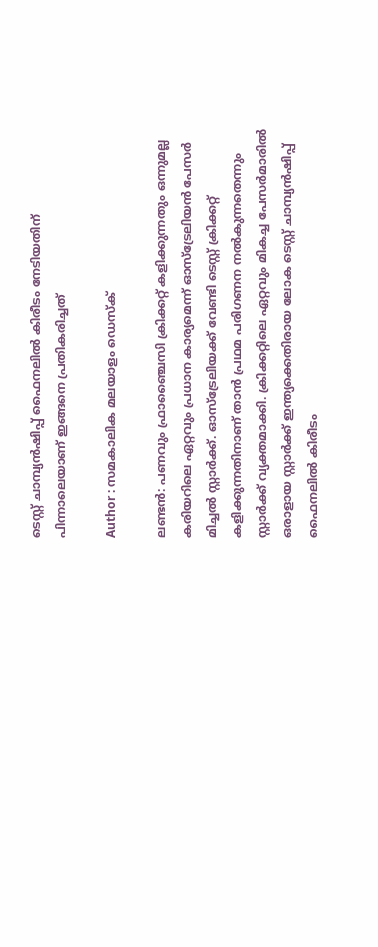ടെസ്റ്റ് ചാമ്പ്യന്‍ഷിപ്പ് ഫൈനലില്‍ കിരീടം നേടിയതിന് പിന്നാലെയാണ് ഇങ്ങനെ പ്രതികരിച്ചത്

Author : സമകാലിക മലയാളം ഡെസ്ക്

ലണ്ടന്‍: പണവും ഫ്രാഞ്ചൈസി ക്രിക്കറ്റ് കളിക്കുന്നതും ഒന്നുമല്ല കരിയറിലെ ഏറ്റവും പ്രധാന കാര്യമെന്ന് ഓസ്‌ട്രേലിയന്‍ പേസര്‍ മിച്ചല്‍ സ്റ്റാര്‍ക്ക്. ഓസ്‌ട്രേലിയക്ക് വേണ്ടി ടെസ്റ്റ് ക്രിക്കറ്റ് കളിക്കുന്നതിനാണ് താന്‍ പ്രഥമ പരിഗണന നല്‍കുന്നതെന്നും സ്റ്റാര്‍ക്ക് വ്യക്തമാക്കി. ക്രിക്കറ്റിലെ ഏറ്റവും മികച്ച പേസര്‍മാരില്‍ ഒരാളായ സ്റ്റാര്‍ക്ക് ഇന്ത്യക്കെതിരായ ലോക ടെസ്റ്റ് ചാമ്പ്യന്‍ഷിപ്പ് ഫൈനലില്‍ കിരീടം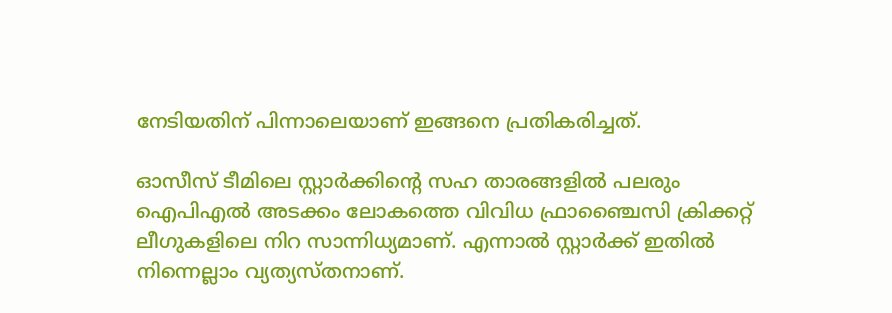നേടിയതിന് പിന്നാലെയാണ് ഇങ്ങനെ പ്രതികരിച്ചത്.

ഓസീസ് ടീമിലെ സ്റ്റാര്‍ക്കിന്റെ സഹ താരങ്ങളില്‍ പലരും ഐപിഎല്‍ അടക്കം ലോകത്തെ വിവിധ ഫ്രാഞ്ചൈസി ക്രിക്കറ്റ് ലീഗുകളിലെ നിറ സാന്നിധ്യമാണ്. എന്നാല്‍ സ്റ്റാര്‍ക്ക് ഇതില്‍ നിന്നെല്ലാം വ്യത്യസ്തനാണ്.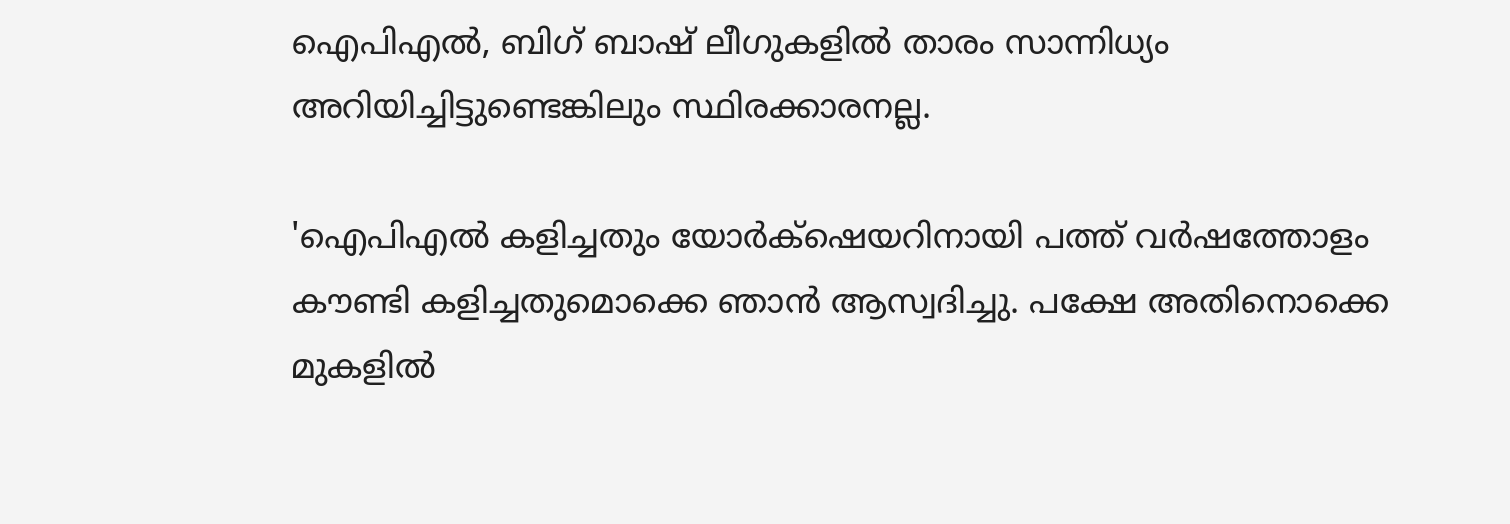ഐപിഎല്‍, ബിഗ് ബാഷ് ലീഗുകളില്‍ താരം സാന്നിധ്യം അറിയിച്ചിട്ടുണ്ടെങ്കിലും സ്ഥിരക്കാരനല്ല.

'ഐപിഎല്‍ കളിച്ചതും യോര്‍ക്‌ഷെയറിനായി പത്ത് വര്‍ഷത്തോളം കൗണ്ടി കളിച്ചതുമൊക്കെ ഞാന്‍ ആസ്വദിച്ചു. പക്ഷേ അതിനൊക്കെ മുകളില്‍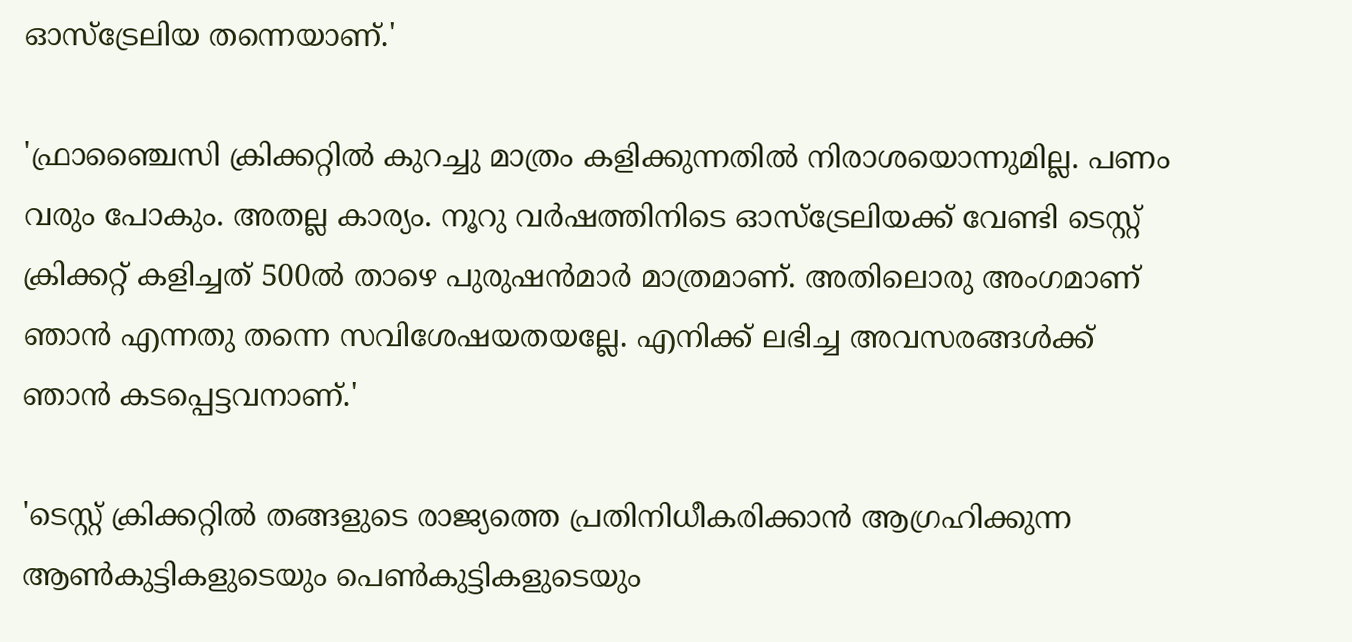ഓസ്‌ട്രേലിയ തന്നെയാണ്.'

'ഫ്രാഞ്ചൈസി ക്രിക്കറ്റില്‍ കുറച്ചു മാത്രം കളിക്കുന്നതില്‍ നിരാശയൊന്നുമില്ല. പണം വരും പോകും. അതല്ല കാര്യം. നൂറു വര്‍ഷത്തിനിടെ ഓസ്‌ട്രേലിയക്ക് വേണ്ടി ടെസ്റ്റ് ക്രിക്കറ്റ് കളിച്ചത് 500ല്‍ താഴെ പുരുഷന്‍മാര്‍ മാത്രമാണ്. അതിലൊരു അംഗമാണ് ഞാന്‍ എന്നതു തന്നെ സവിശേഷയതയല്ലേ. എനിക്ക് ലഭിച്ച അവസരങ്ങള്‍ക്ക് ഞാന്‍ കടപ്പെട്ടവനാണ്.'

'ടെസ്റ്റ് ക്രിക്കറ്റില്‍ തങ്ങളുടെ രാജ്യത്തെ പ്രതിനിധീകരിക്കാന്‍ ആഗ്രഹിക്കുന്ന ആണ്‍കുട്ടികളുടെയും പെണ്‍കുട്ടികളുടെയും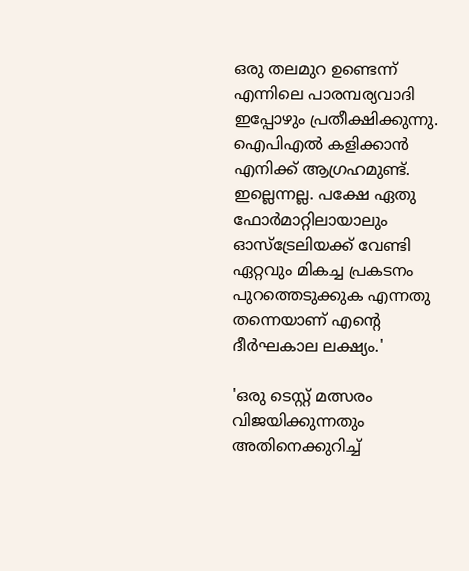ഒരു തലമുറ ഉണ്ടെന്ന് എന്നിലെ പാരമ്പര്യവാദി ഇപ്പോഴും പ്രതീക്ഷിക്കുന്നു. ഐപിഎല്‍ കളിക്കാന്‍ എനിക്ക് ആഗ്രഹമുണ്ട്. ഇല്ലെന്നല്ല. പക്ഷേ ഏതു ഫോര്‍മാറ്റിലായാലും ഓസ്‌ട്രേലിയക്ക് വേണ്ടി ഏറ്റവും മികച്ച പ്രകടനം പുറത്തെടുക്കുക എന്നതു തന്നെയാണ് എന്റെ ദീര്‍ഘകാല ലക്ഷ്യം.'

'ഒരു ടെസ്റ്റ് മത്സരം വിജയിക്കുന്നതും അതിനെക്കുറിച്ച്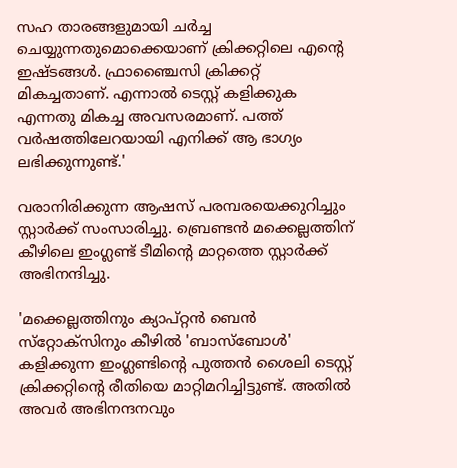സഹ താരങ്ങളുമായി ചര്‍ച്ച ചെയ്യുന്നതുമൊക്കെയാണ് ക്രിക്കറ്റിലെ എന്റെ ഇഷ്ടങ്ങള്‍. ഫ്രാഞ്ചൈസി ക്രിക്കറ്റ് മികച്ചതാണ്. എന്നാല്‍ ടെസ്റ്റ് കളിക്കുക എന്നതു മികച്ച അവസരമാണ്. പത്ത് വര്‍ഷത്തിലേറയായി എനിക്ക് ആ ഭാഗ്യം ലഭിക്കുന്നുണ്ട്.'

വരാനിരിക്കുന്ന ആഷസ് പരമ്പരയെക്കുറിച്ചും സ്റ്റാര്‍ക്ക് സംസാരിച്ചു. ബ്രെണ്ടന്‍ മക്കെല്ലത്തിന് കീഴിലെ ഇംഗ്ലണ്ട് ടീമിന്റെ മാറ്റത്തെ സ്റ്റാര്‍ക്ക് അഭിനന്ദിച്ചു.

'മക്കെല്ലത്തിനും ക്യാപ്റ്റന്‍ ബെന്‍ സ്‌റ്റോക്‌സിനും കീഴില്‍ 'ബാസ്‌ബോള്‍' കളിക്കുന്ന ഇംഗ്ലണ്ടിന്റെ പുത്തന്‍ ശൈലി ടെസ്റ്റ് ക്രിക്കറ്റിന്റെ രീതിയെ മാറ്റിമറിച്ചിട്ടുണ്ട്. അതില്‍ അവര്‍ അഭിനന്ദനവും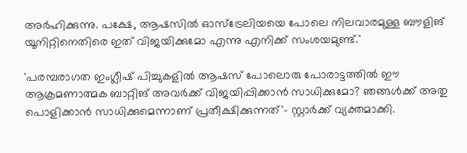അര്‍ഹിക്കുന്നു. പക്ഷേ, ആഷസില്‍ ഓസ്‌ട്രേലിയയെ പോലെ നിലവാരമുള്ള ബൗളിങ് യൂനിറ്റിനെതിരെ ഇത് വിജയിക്കുമോ എന്നു എനിക്ക് സംശയമുണ്ട്.'

'പരമ്പരാഗത ഇംഗ്ലീഷ് പിച്ചുകളില്‍ ആഷസ് പോലൊരു പോരാട്ടത്തില്‍ ഈ ആക്രമണാത്മക ബാറ്റിങ് അവര്‍ക്ക് വിജയിപ്പിക്കാന്‍ സാധിക്കുമോ? ഞങ്ങള്‍ക്ക് അതു പൊളിക്കാന്‍ സാധിക്കുമെന്നാണ് പ്രതീക്ഷിക്കുന്നത്'- സ്റ്റാര്‍ക്ക് വ്യക്തമാക്കി.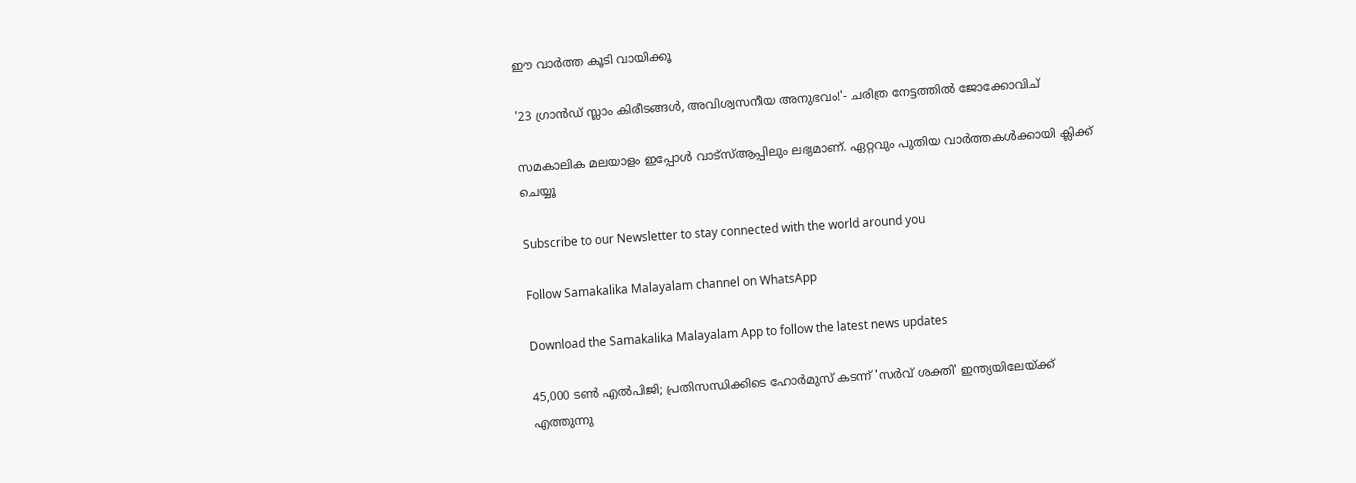ഈ വാർത്ത കൂടി വായിക്കൂ

'23 ഗ്രാന്‍ഡ് സ്ലാം കിരീടങ്ങള്‍, അവിശ്വസനീയ അനുഭവം!'- ചരിത്ര നേട്ടത്തില്‍ ജോക്കോവിച്

സമകാലിക മലയാളം ഇപ്പോൾ വാട്‌സ്ആപ്പിലും ലഭ്യമാണ്. ഏറ്റവും പുതിയ വാർത്തകൾക്കായി ക്ലിക്ക് ചെയ്യൂ

Subscribe to our Newsletter to stay connected with the world around you

Follow Samakalika Malayalam channel on WhatsApp

Download the Samakalika Malayalam App to follow the latest news updates

45,000 ടൺ എൽപിജി; പ്രതിസന്ധിക്കിടെ ഹോർമുസ് കടന്ന് 'സർവ് ശക്തി' ഇന്ത്യയിലേയ്ക്ക് എത്തുന്നു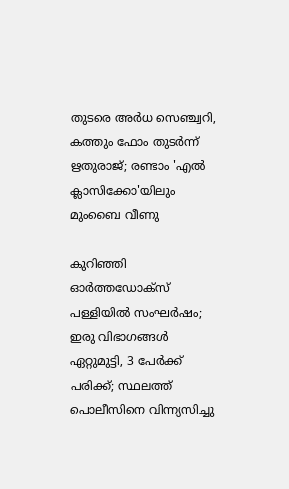തുടരെ അര്‍ധ സെഞ്ച്വറി, കത്തും ഫോം തുടര്‍ന്ന് ഋതുരാജ്; രണ്ടാം 'എല്‍ ക്ലാസിക്കോ'യിലും മുംബൈ വീണു

കുറിഞ്ഞി ഓർത്തഡോക്സ് പള്ളിയിൽ സംഘർഷം; ഇരു വിഭാഗങ്ങൾ ഏറ്റുമുട്ടി, 3 പേർക്ക് പരിക്ക്; സ്ഥലത്ത് പൊലീസിനെ വിന്ന്യസിച്ചു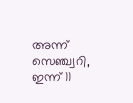അന്ന് സെഞ്ച്വറി, ഇന്ന് 11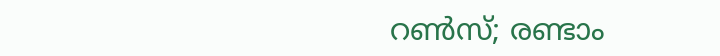റണ്‍സ്; രണ്ടാം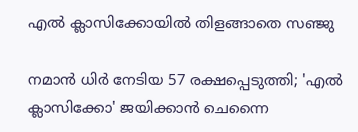എല്‍ ക്ലാസിക്കോയില്‍ തിളങ്ങാതെ സഞ്ജു

നമാന്‍ ധിര്‍ നേടിയ 57 രക്ഷപ്പെടുത്തി; 'എല്‍ ക്ലാസിക്കോ' ജയിക്കാന്‍ ചെന്നൈ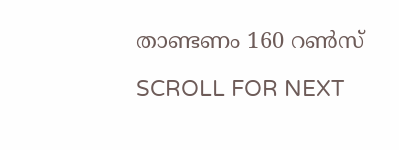താണ്ടണം 160 റണ്‍സ്

SCROLL FOR NEXT